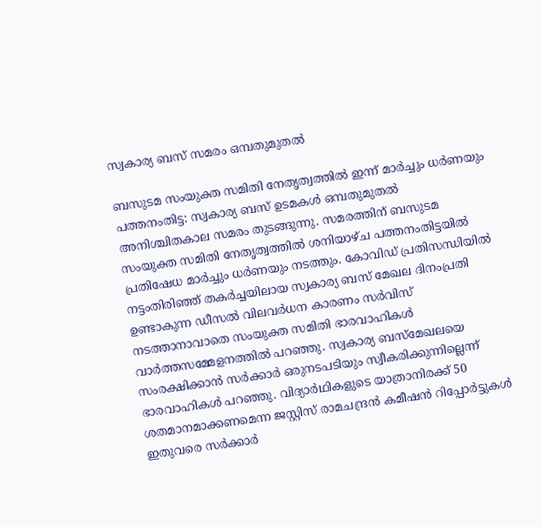സ്വകാര്യ ബസ് സമരം ഒമ്പതുമുതൽ

ബസുടമ സംയുക്ത സമിതി നേതൃത്വത്തിൽ ഇന്ന് മാർച്ചും ധർണയും പത്തനംതിട്ട: സ്വകാര്യ ബസ് ഉടമകൾ ഒമ്പതുമുതൽ അനിശ്ചിതകാല സമരം തുടങ്ങുന്നു. സമരത്തിന് ബസുടമ സംയുക്ത സമിതി നേതൃത്വത്തിൽ ശനിയാഴ്ച പത്തനംതിട്ടയിൽ പ്രതിഷേധ മാർച്ചും ധർണയും നടത്തും. കോവിഡ് പ്രതിസന്ധിയിൽ നട്ടംതിരിഞ്ഞ് തകർച്ചയിലായ സ്വകാര്യ ബസ് മേഖല ദിനംപ്രതി ഉണ്ടാകുന്ന ഡീസൽ വിലവർധന കാരണം സർവിസ് നടത്താനാവാതെ സംയുക്ത സമിതി ഭാരവാഹികൾ വാർത്തസമ്മേളനത്തിൽ പറഞ്ഞു. സ്വകാര്യ ബസ്മേഖലയെ സംരക്ഷിക്കാൻ സർക്കാർ ഒരുനടപടിയും സ്വീകരിക്കുന്നില്ലെന്ന് ഭാരവാഹികൾ പറഞ്ഞു. വിദ്യാർഥികളുടെ യാത്രാനിരക്ക് 50 ശതമാനമാക്കണമെന്ന ജസ്റ്റിസ് രാമചന്ദ്രൻ കമീഷൻ റിപ്പോർട്ടുകൾ ഇതുവരെ സർക്കാർ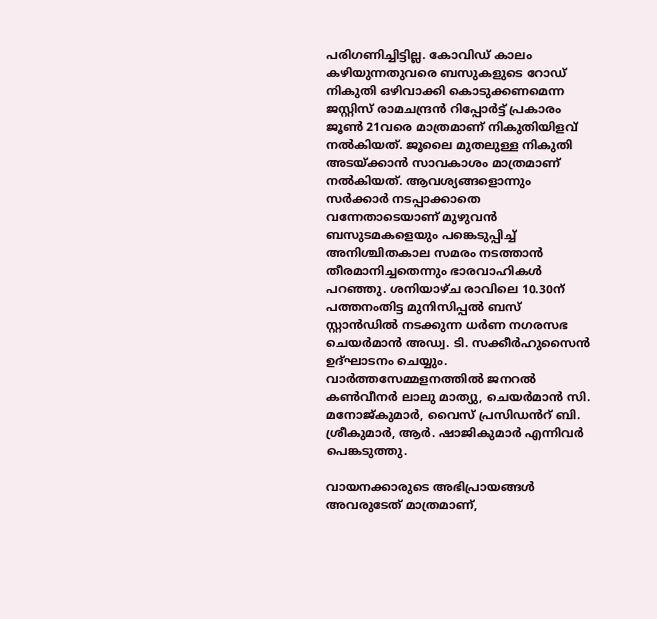പരിഗണിച്ചിട്ടില്ല. കോവിഡ് കാലം കഴിയുന്നതുവരെ ബസുകളുടെ റോഡ് നികുതി ഒഴിവാക്കി കൊടുക്കണമെന്ന ജസ്റ്റിസ് രാമചന്ദ്രൻ റിപ്പോർട്ട് പ്രകാരം ജൂൺ 21വരെ മാത്രമാണ് നികുതിയിളവ് നൽകിയത്. ജൂലൈ മുതലുള്ള നികുതി അടയ്ക്കാൻ സാവകാശം മാത്രമാണ് നൽകിയത്. ആവശ്യങ്ങളൊന്നും സർക്കാർ നടപ്പാക്കാതെ വന്നേതാടെയാണ് മുഴുവൻ ബസുടമകളെയും പങ്കെടുപ്പിച്ച് അനിശ്ചിതകാല സമരം നടത്താൻ തീരമാനിച്ചതെന്നും ഭാരവാഹികൾ പറഞ്ഞു. ശനിയാഴ്ച രാവിലെ 10.30ന് പത്തനംതിട്ട മുനിസിപ്പൽ ബസ് സ്റ്റാൻഡിൽ നടക്കുന്ന ധർണ നഗരസഭ ചെയർമാൻ അഡ്വ. ടി. സക്കീർഹുസൈൻ ഉദ്ഘാടനം ചെയ്യും. വാർത്തസേമ്മളനത്തിൽ ജനറൽ കൺവീനർ ലാലു മാത്യു, ചെയർമാൻ സി. മനോജ്കുമാർ, വൈസ് പ്രസിഡൻറ് ബി. ശ്രീകുമാർ, ആർ. ഷാജികുമാർ എന്നിവർ പെങ്കടുത്തു.

വായനക്കാരുടെ അഭിപ്രായങ്ങള്‍ അവരുടേത് മാത്രമാണ്,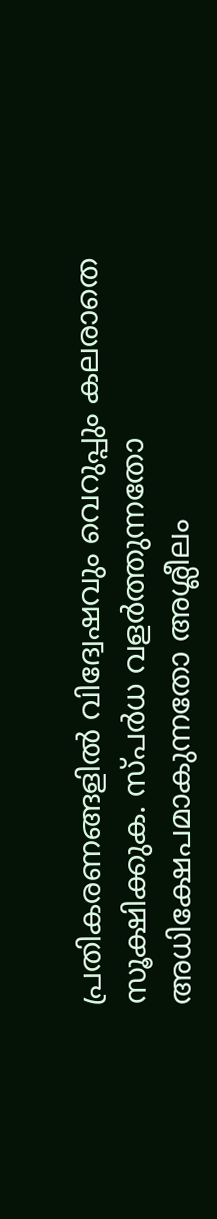പ്രതികരണങ്ങളിൽ വിദ്വേഷവും വെറുപ്പും കലരാതെ സൂക്ഷിക്കുക. സ്പർധ വളർത്തുന്നതോ അധിക്ഷേപമാകുന്നതോ അശ്ലീലം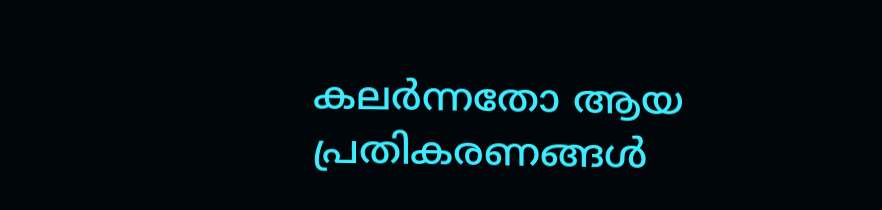കലർന്നതോ ആയ പ്രതികരണങ്ങൾ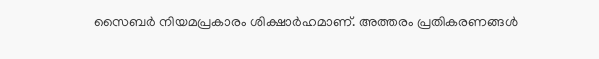സൈബർ നിയമപ്രകാരം ശിക്ഷാർഹമാണ്. അത്തരം പ്രതികരണങ്ങൾ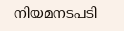നിയമനടപടി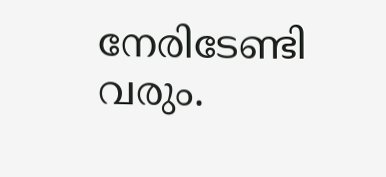നേരിടേണ്ടി വരും.